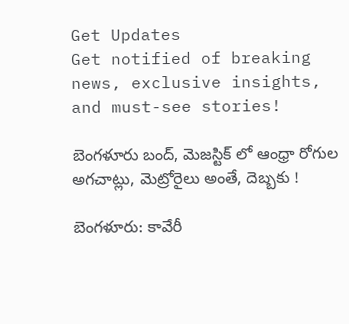Get Updates
Get notified of breaking news, exclusive insights, and must-see stories!

బెంగళూరు బంద్, మెజస్టిక్ లో ఆంధ్రా రోగుల అగచాట్లు, మెట్రోరైలు అంతే, దెబ్బకు !

బెంగళూరు: కావేరీ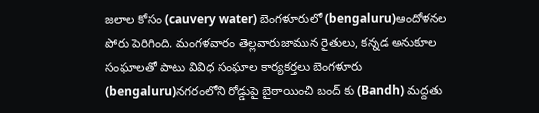జలాల కోసం (cauvery water) బెంగళూరులో (bengaluru)ఆందోళనల పోరు పెరిగింది. మంగళవారం తెల్లవారుజామున రైతులు, కన్నడ అనుకూల సంఘాలతో పాటు వివిధ సంఘాల కార్యకర్తలు బెంగళూరు (bengaluru)నగరంలోని రోడ్డుపై బైఠాయించి బంద్‌ కు (Bandh) మద్దతు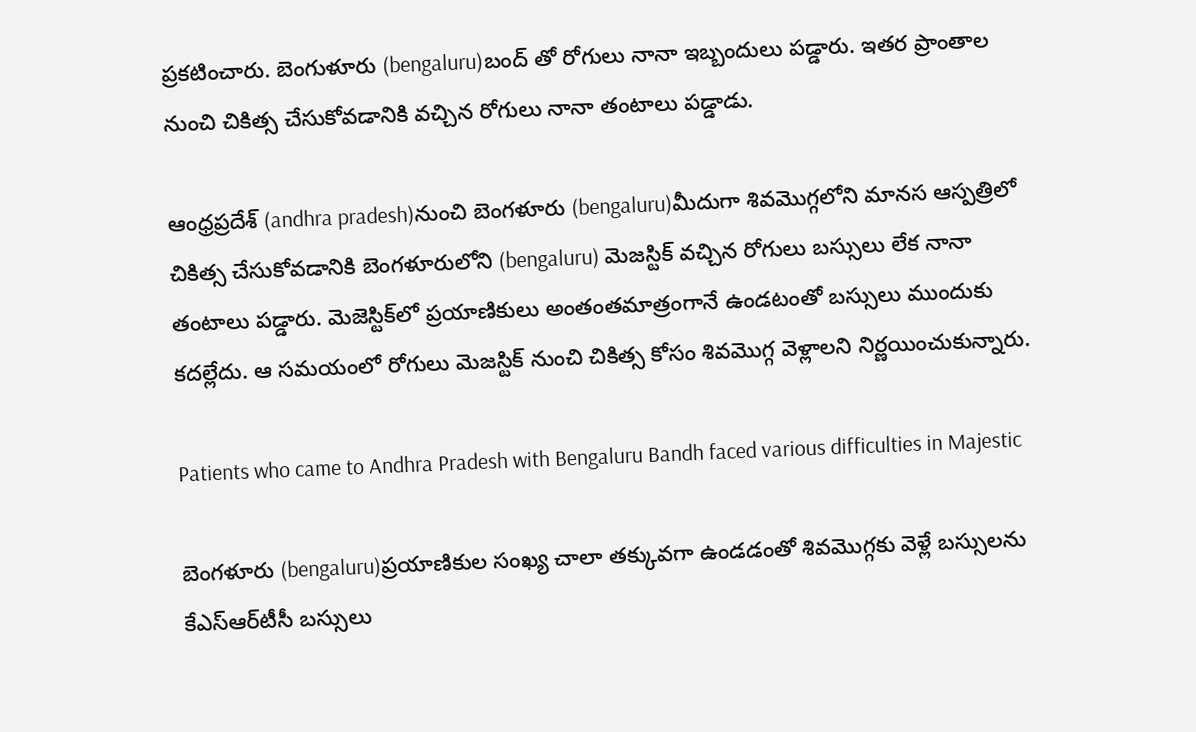ప్రకటించారు. బెంగుళూరు (bengaluru)బంద్ తో రోగులు నానా ఇబ్బందులు పడ్డారు. ఇతర ప్రాంతాల నుంచి చికిత్స చేసుకోవడానికి వచ్చిన రోగులు నానా తంటాలు పడ్డాడు.

ఆంధ్రప్రదేశ్ (andhra pradesh)నుంచి బెంగళూరు (bengaluru)మీదుగా శివమొగ్గలోని మానస ఆస్పత్రిలో చికిత్స చేసుకోవడానికి బెంగళూరులోని (bengaluru) మెజస్టిక్ వచ్చిన రోగులు బస్సులు లేక నానా తంటాలు పడ్డారు. మెజెస్టిక్‌లో ప్రయాణికులు అంతంతమాత్రంగానే ఉండటంతో బస్సులు ముందుకు కదల్లేదు. ఆ సమయంలో రోగులు మెజస్టిక్ నుంచి చికిత్స కోసం శివమొగ్గ వెళ్లాలని నిర్ణయించుకున్నారు.

Patients who came to Andhra Pradesh with Bengaluru Bandh faced various difficulties in Majestic

బెంగళూరు (bengaluru)ప్రయాణికుల సంఖ్య చాలా తక్కువగా ఉండడంతో శివమొగ్గకు వెళ్లే బస్సులను కేఎస్‌ఆర్‌టీసీ బస్సులు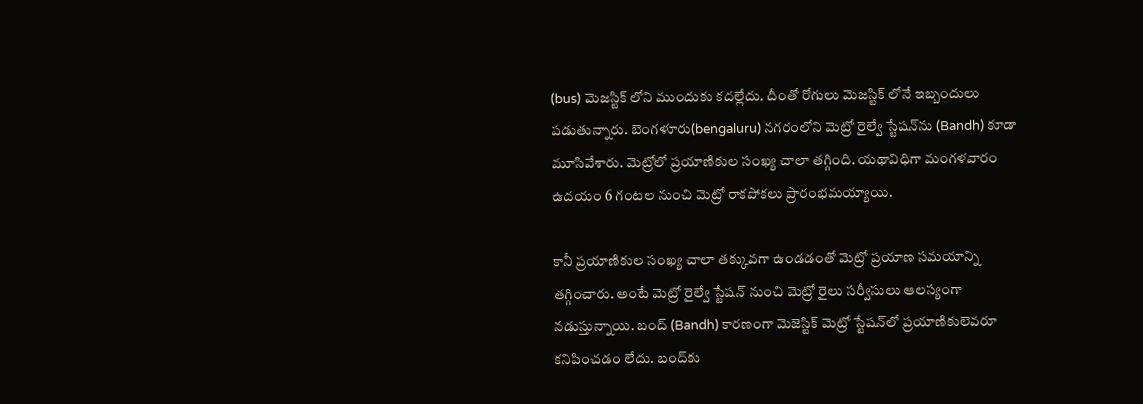(bus) మెజస్టిక్ లోని ముందుకు కదల్లేదు. దీంతో రోగులు మెజస్టిక్ లోనే ఇబ్బందులు పడుతున్నారు. బెంగళూరు(bengaluru) నగరంలోని మెట్రో రైల్వే స్టేషన్‌ను (Bandh) కూడా మూసివేశారు. మెట్రోలో ప్రయాణికుల సంఖ్య చాలా తగ్గింది. యథావిధిగా మంగళవారం ఉదయం 6 గంటల నుంచి మెట్రో రాకపోకలు ప్రారంభమయ్యాయి.

కానీ ప్రయాణికుల సంఖ్య చాలా తక్కువగా ఉండడంతో మెట్రో ప్రయాణ సమయాన్ని తగ్గించారు. అంటే మెట్రో రైల్వే స్టేషన్ నుంచి మెట్రో రైలు సర్వీసులు ఆలస్యంగా నడుస్తున్నాయి. బంద్‌ (Bandh) కారణంగా మెజెస్టిక్‌ మెట్రో స్టేషన్‌లో ప్రయాణికులెవరూ కనిపించడం లేదు. బంద్‌కు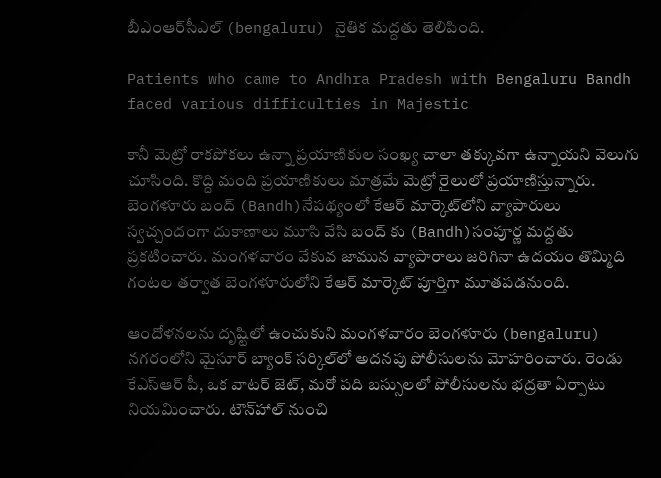బీఎంఆర్‌సీఎల్ (bengaluru) నైతిక మద్దతు తెలిపింది.

Patients who came to Andhra Pradesh with Bengaluru Bandh faced various difficulties in Majestic

కానీ మెట్రో రాకపోకలు ఉన్నా ప్రయాణికుల సంఖ్య చాలా తక్కువగా ఉన్నాయని వెలుగు చూసింది. కొద్ది మంది ప్రయాణికులు మాత్రమే మెట్రో రైలులో ప్రయాణిస్తున్నారు. బెంగళూరు బంద్‌ (Bandh)నేపథ్యంలో కేఆర్‌ మార్కెట్‌లోని వ్యాపారులు స్వచ్చందంగా దుకాణాలు మూసి వేసి బంద్‌ కు (Bandh)సంపూర్ణ మద్దతు ప్రకటించారు. మంగళవారం వేకువ జామున వ్యాపారాలు జరిగినా ఉదయం తొమ్మిది గంటల తర్వాత బెంగళూరులోని కేఆర్ మార్కెట్ పూర్తిగా మూతపడనుంది.

ఆందోళనలను దృష్టిలో ఉంచుకుని మంగళవారం బెంగళూరు (bengaluru) నగరంలోని మైసూర్ బ్యాంక్ సర్కిల్‌లో అదనపు పోలీసులను మోహరించారు. రెండు కేఎస్ఆర్ పీ, ఒక వాటర్ జెట్, మరో పది బస్సులలో పోలీసులను భద్రతా ఏర్పాటు నియమించారు. టౌన్‌హాల్‌ నుంచి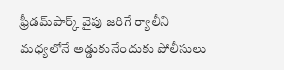ఫ్రీడమ్‌పార్క్‌ వైపు జరిగే ర్యాలీని మధ్యలోనే అడ్డుకునేందుకు పోలీసులు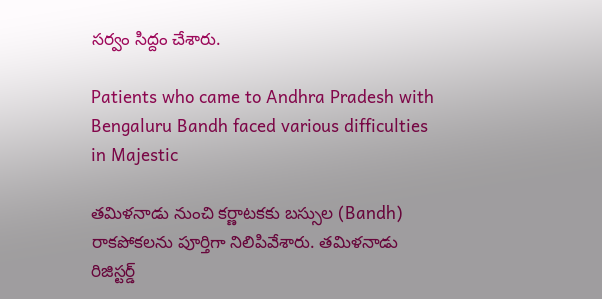సర్వం సిద్దం చేశారు.

Patients who came to Andhra Pradesh with Bengaluru Bandh faced various difficulties in Majestic

తమిళనాడు నుంచి కర్ణాటకకు బస్సుల (Bandh) రాకపోకలను పూర్తిగా నిలిపివేశారు. తమిళనాడు రిజిస్టర్డ్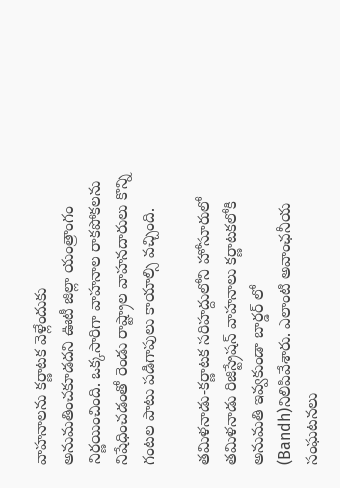వాహనాలను కర్ణాటక వెళ్లేందుకు అనుమతించకూడదని ఊటీ జిల్లా యంత్రాంగం నిర్ణయించింది. ఒక్కసారిగా వాహనాల రాకపోకలను నిషేధించడంతో రెండు రాష్ట్రాల వాహనదారులు కొన్ని గంటల పాటు పడిగాపులు కాయాల్సి వచ్చింది.

తమిళనాడు-కర్ణాటక సరిహద్దులోని హోసూరులో తమిళనాడు రిజిస్ట్రేషన్ వాహనాలు కర్ణాటకలోకి అనుమతి ఇవ్వకుండా బార్డర్ లో (Bandh)నిలిపివేశారు. ఎలాంటి అవాంఛనీయ సంఘటనలు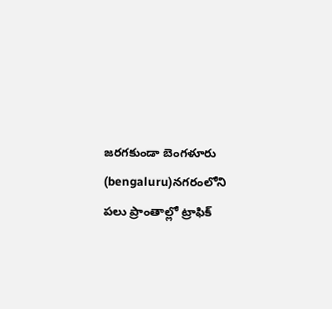జరగకుండా బెంగళూరు (bengaluru)నగరంలోని పలు ప్రాంతాల్లో ట్రాఫిక్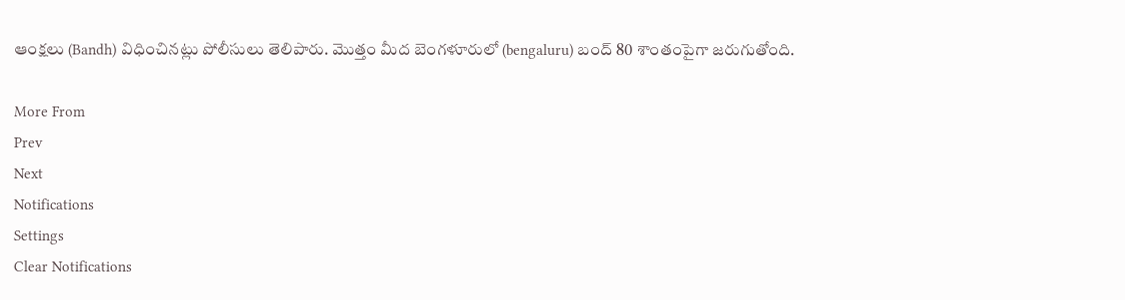ఆంక్షలు (Bandh) విధించినట్లు పోలీసులు తెలిపారు. మొత్తం మీద బెంగళూరులో (bengaluru) బంద్ 80 శాంతంపైగా జరుగుతోంది.

More From
Prev
Next
Notifications
Settings
Clear Notifications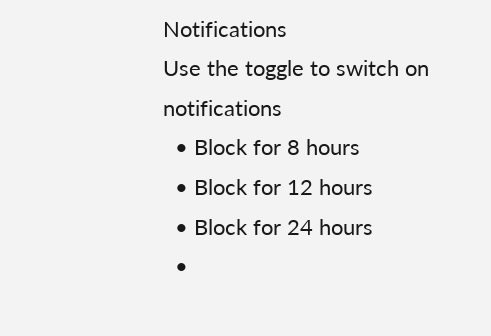Notifications
Use the toggle to switch on notifications
  • Block for 8 hours
  • Block for 12 hours
  • Block for 24 hours
  •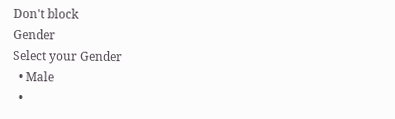Don't block
Gender
Select your Gender
  • Male
  •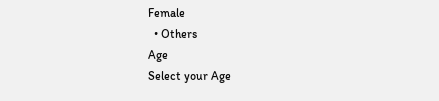Female
  • Others
Age
Select your Age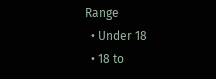Range
  • Under 18
  • 18 to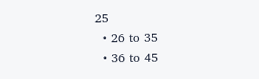25
  • 26 to 35
  • 36 to 45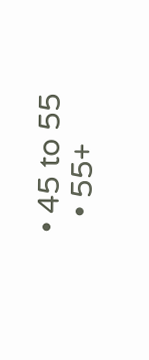• 45 to 55
  • 55+